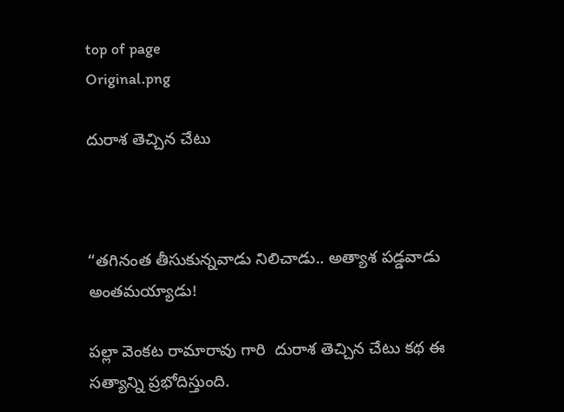top of page
Original.png

దురాశ తెచ్చిన చేటు



“తగినంత తీసుకున్నవాడు నిలిచాడు.. అత్యాశ పడ్డవాడు అంతమయ్యాడు!

పల్లా వెంకట రామారావు గారి  దురాశ తెచ్చిన చేటు కథ ఈ సత్యాన్ని ప్రభోదిస్తుంది.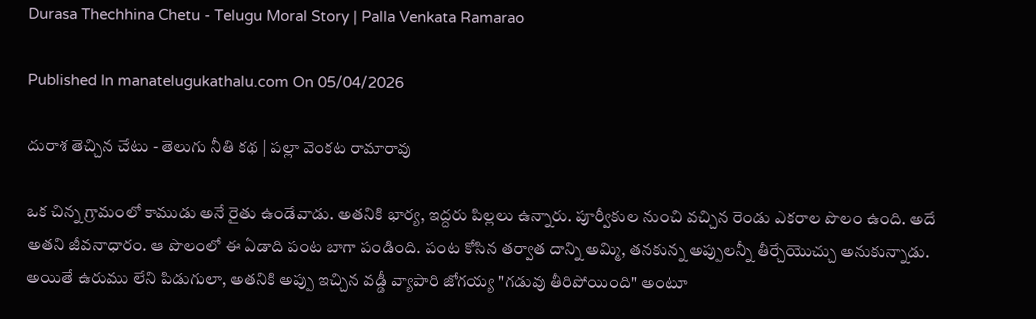Durasa Thechhina Chetu - Telugu Moral Story | Palla Venkata Ramarao

Published In manatelugukathalu.com On 05/04/2026

దురాశ తెచ్చిన చేటు - తెలుగు నీతి కథ | పల్లా వెంకట రామారావు

ఒక చిన్న గ్రామంలో కాముడు అనే రైతు ఉండేవాడు. అతనికి భార్య, ఇద్దరు పిల్లలు ఉన్నారు. పూర్వీకుల నుంచి వచ్చిన రెండు ఎకరాల పొలం ఉంది. అదే అతని జీవనాధారం. ఆ పొలంలో ఈ ఏడాది పంట బాగా పండింది. పంట కోసిన తర్వాత దాన్ని అమ్మి, తనకున్న అప్పులన్నీ తీర్చేయొచ్చు అనుకున్నాడు. అయితే ఉరుము లేని పిడుగులా, అతనికి అప్పు ఇచ్చిన వడ్డీ వ్యాపారి జోగయ్య "గడువు తీరిపోయింది" అంటూ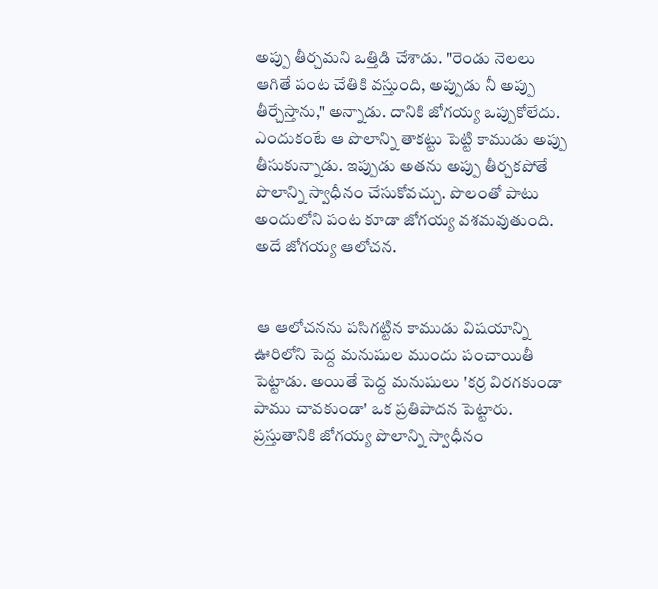అప్పు తీర్చమని ఒత్తిడి చేశాడు. "రెండు నెలలు ఆగితే పంట చేతికి వస్తుంది, అప్పుడు నీ అప్పు తీర్చేస్తాను," అన్నాడు. దానికి జోగయ్య ఒప్పుకోలేదు. ఎందుకంటే ఆ పొలాన్ని తాకట్టు పెట్టి కాముడు అప్పు తీసుకున్నాడు. ఇప్పుడు అతను అప్పు తీర్చకపోతే పొలాన్ని స్వాధీనం చేసుకోవచ్చు. పొలంతో పాటు అందులోని పంట కూడా జోగయ్య వశమవుతుంది. అదే జోగయ్య ఆలోచన.


 ఆ ఆలోచనను పసిగట్టిన కాముడు విషయాన్ని ఊరిలోని పెద్ద మనుషుల ముందు పంచాయితీ పెట్టాడు. అయితే పెద్ద మనుషులు 'కర్ర విరగకుండా పాము చావకుండా' ఒక ప్రతిపాదన పెట్టారు. ప్రస్తుతానికి జోగయ్య పొలాన్ని స్వాధీనం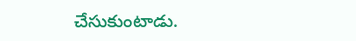చేసుకుంటాడు.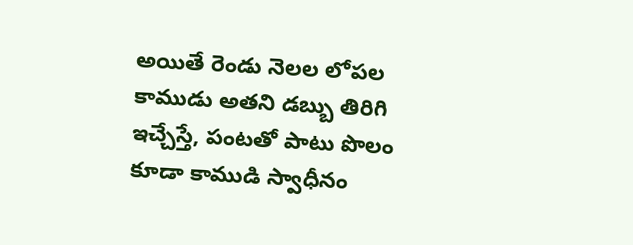అయితే రెండు నెలల లోపల కాముడు అతని డబ్బు తిరిగి ఇచ్చేస్తే, పంటతో పాటు పొలం కూడా కాముడి స్వాధీనం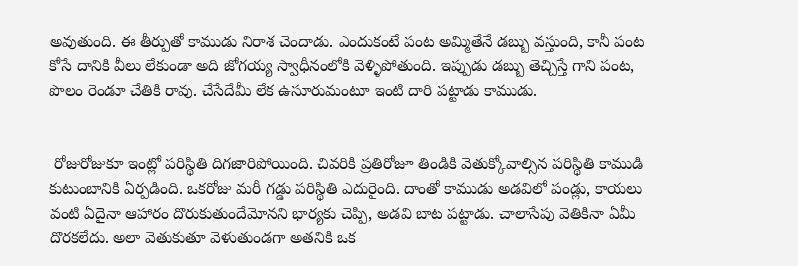అవుతుంది. ఈ తీర్పుతో కాముడు నిరాశ చెందాడు. ఎందుకంటే పంట అమ్మితేనే డబ్బు వస్తుంది, కానీ పంట కోసే దానికి వీలు లేకుండా అది జోగయ్య స్వాధీనంలోకి వెళ్ళిపోతుంది. ఇప్పుడు డబ్బు తెచ్చిస్తే గాని పంట, పొలం రెండూ చేతికి రావు. చేసేదేమీ లేక ఉసూరుమంటూ ఇంటి దారి పట్టాడు కాముడు.


 రోజురోజుకూ ఇంట్లో పరిస్థితి దిగజారిపోయింది. చివరికి ప్రతిరోజూ తిండికి వెతుక్కోవాల్సిన పరిస్థితి కాముడి కుటుంబానికి ఏర్పడింది. ఒకరోజు మరీ గడ్డు పరిస్థితి ఎదురైంది. దాంతో కాముడు అడవిలో పండ్లు, కాయలు వంటి ఏదైనా ఆహారం దొరుకుతుందేమోనని భార్యకు చెప్పి, అడవి బాట పట్టాడు. చాలాసేపు వెతికినా ఏమీ దొరకలేదు. అలా వెతుకుతూ వెళుతుండగా అతనికి ఒక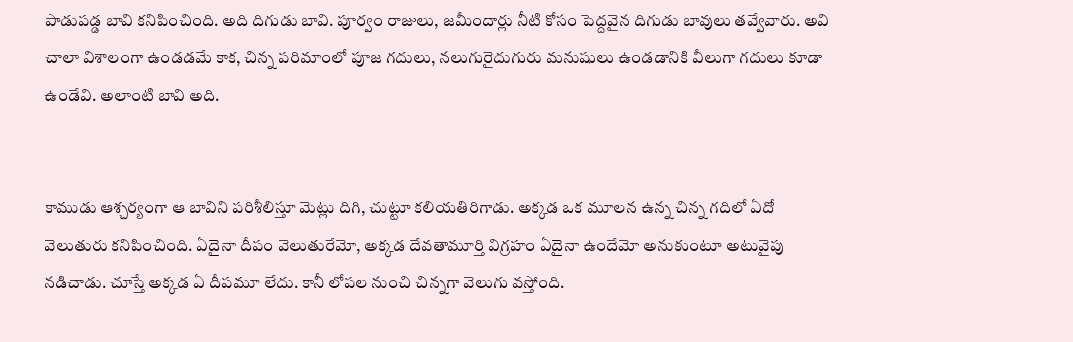పాడుపడ్డ బావి కనిపించింది. అది దిగుడు బావి. పూర్వం రాజులు, జమీందార్లు నీటి కోసం పెద్దవైన దిగుడు బావులు తవ్వేవారు. అవి చాలా విశాలంగా ఉండడమే కాక, చిన్న పరిమాంలో పూజ గదులు, నలుగురైదుగురు మనుషులు ఉండడానికి వీలుగా గదులు కూడా ఉండేవి. అలాంటి బావి అది.


కాముడు ఆశ్చర్యంగా ఆ బావిని పరిశీలిస్తూ మెట్లు దిగి, చుట్టూ కలియతిరిగాడు. అక్కడ ఒక మూలన ఉన్న చిన్న గదిలో ఏదో వెలుతురు కనిపించింది. ఏదైనా దీపం వెలుతురేమో, అక్కడ దేవతామూర్తి విగ్రహం ఏదైనా ఉందేమో అనుకుంటూ అటువైపు నడిచాడు. చూస్తే అక్కడ ఏ దీపమూ లేదు. కానీ లోపల నుంచి చిన్నగా వెలుగు వస్తోంది.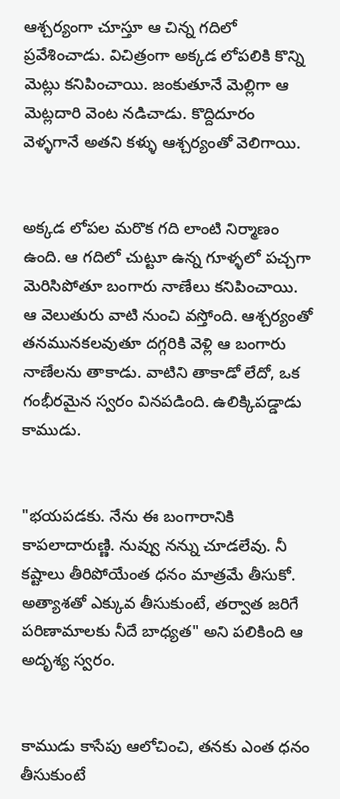ఆశ్చర్యంగా చూస్తూ ఆ చిన్న గదిలో ప్రవేశించాడు. విచిత్రంగా అక్కడ లోపలికి కొన్ని మెట్లు కనిపించాయి. జంకుతూనే మెల్లిగా ఆ మెట్లదారి వెంట నడిచాడు. కొద్దిదూరం వెళ్ళగానే అతని కళ్ళు ఆశ్చర్యంతో వెలిగాయి.


అక్కడ లోపల మరొక గది లాంటి నిర్మాణం ఉంది. ఆ గదిలో చుట్టూ ఉన్న గూళ్ళలో పచ్చగా మెరిసిపోతూ బంగారు నాణేలు కనిపించాయి. ఆ వెలుతురు వాటి నుంచి వస్తోంది. ఆశ్చర్యంతో తనమునకలవుతూ దగ్గరికి వెళ్లి ఆ బంగారు నాణేలను తాకాడు. వాటిని తాకాడో లేదో, ఒక గంభీరమైన స్వరం వినపడింది. ఉలిక్కిపడ్డాడు కాముడు.


"భయపడకు. నేను ఈ బంగారానికి కాపలాదారుణ్ణి. నువ్వు నన్ను చూడలేవు. నీ కష్టాలు తీరిపోయేంత ధనం మాత్రమే తీసుకో. అత్యాశతో ఎక్కువ తీసుకుంటే, తర్వాత జరిగే పరిణామాలకు నీదే బాధ్యత" అని పలికింది ఆ అదృశ్య స్వరం.


కాముడు కాసేపు ఆలోచించి, తనకు ఎంత ధనం తీసుకుంటే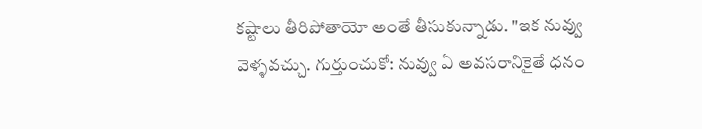కష్టాలు తీరిపోతాయో అంతే తీసుకున్నాడు. "ఇక నువ్వు వెళ్ళవచ్చు. గుర్తుంచుకో: నువ్వు ఏ అవసరానికైతే ధనం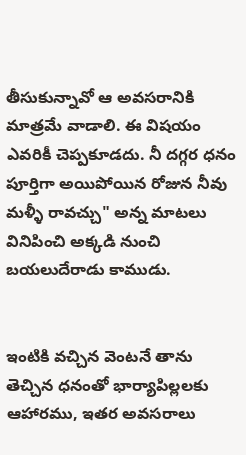తీసుకున్నావో ఆ అవసరానికి మాత్రమే వాడాలి. ఈ విషయం ఎవరికీ చెప్పకూడదు. నీ దగ్గర ధనం పూర్తిగా అయిపోయిన రోజున నీవు మళ్ళీ రావచ్చు" అన్న మాటలు వినిపించి అక్కడి నుంచి బయలుదేరాడు కాముడు.


ఇంటికి వచ్చిన వెంటనే తాను తెచ్చిన ధనంతో భార్యాపిల్లలకు ఆహారము, ఇతర అవసరాలు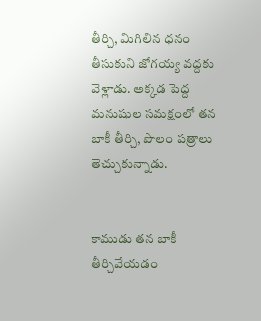తీర్చి, మిగిలిన ధనం తీసుకుని జోగయ్య వద్దకు వెళ్లాడు. అక్కడ పెద్ద మనుషుల సమక్షంలో తన బాకీ తీర్చి, పొలం పత్రాలు తెచ్చుకున్నాడు.


కాముడు తన బాకీ తీర్చివేయడం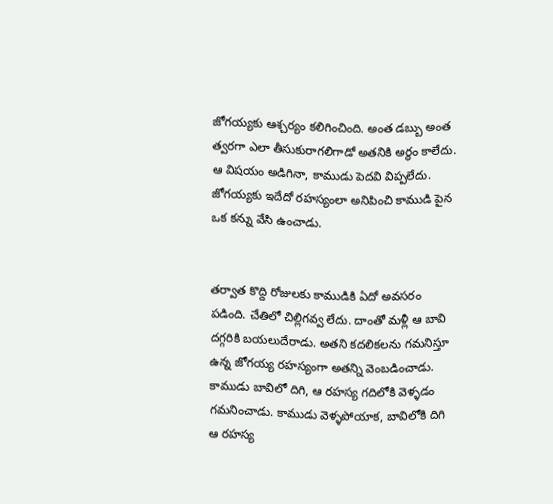జోగయ్యకు ఆశ్చర్యం కలిగించింది. అంత డబ్బు అంత త్వరగా ఎలా తీసుకురాగలిగాడో అతనికి అర్థం కాలేదు. ఆ విషయం అడిగినా, కాముడు పెదవి విప్పలేదు. జోగయ్యకు ఇదేదో రహస్యంలా అనిపించి కాముడి పైన ఒక కన్ను వేసి ఉంచాడు.


తర్వాత కొద్ది రోజులకు కాముడికి ఏదో అవసరం పడింది. చేతిలో చిల్లిగవ్వ లేదు. దాంతో మళ్లీ ఆ బావి దగ్గరికి బయలుదేరాడు. అతని కదలికలను గమనిస్తూ ఉన్న జోగయ్య రహస్యంగా అతన్ని వెంబడించాడు. కాముడు బావిలో దిగి, ఆ రహస్య గదిలోకి వెళ్ళడం గమనించాడు. కాముడు వెళ్ళపోయాక, బావిలోకి దిగి ఆ రహస్య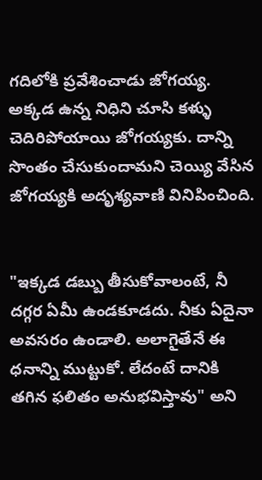గదిలోకి ప్రవేశించాడు జోగయ్య. అక్కడ ఉన్న నిధిని చూసి కళ్ళు చెదిరిపోయాయి జోగయ్యకు. దాన్ని సొంతం చేసుకుందామని చెయ్యి వేసిన జోగయ్యకి అదృశ్యవాణి వినిపించింది.


"ఇక్కడ డబ్బు తీసుకోవాలంటే, నీ దగ్గర ఏమీ ఉండకూడదు. నీకు ఏదైనా అవసరం ఉండాలి. అలాగైతేనే ఈ ధనాన్ని ముట్టుకో. లేదంటే దానికి తగిన ఫలితం అనుభవిస్తావు" అని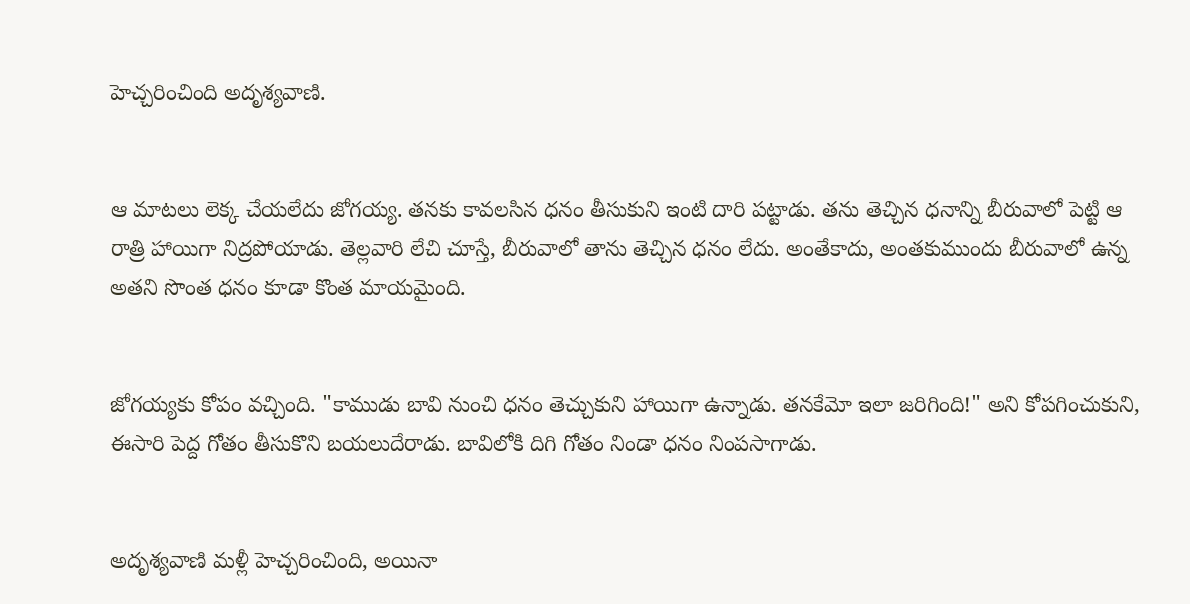హెచ్చరించింది అదృశ్యవాణి.


ఆ మాటలు లెక్క చేయలేదు జోగయ్య. తనకు కావలసిన ధనం తీసుకుని ఇంటి దారి పట్టాడు. తను తెచ్చిన ధనాన్ని బీరువాలో పెట్టి ఆ రాత్రి హాయిగా నిద్రపోయాడు. తెల్లవారి లేచి చూస్తే, బీరువాలో తాను తెచ్చిన ధనం లేదు. అంతేకాదు, అంతకుముందు బీరువాలో ఉన్న అతని సొంత ధనం కూడా కొంత మాయమైంది.


జోగయ్యకు కోపం వచ్చింది. "కాముడు బావి నుంచి ధనం తెచ్చుకుని హాయిగా ఉన్నాడు. తనకేమో ఇలా జరిగింది!" అని కోపగించుకుని, ఈసారి పెద్ద గోతం తీసుకొని బయలుదేరాడు. బావిలోకి దిగి గోతం నిండా ధనం నింపసాగాడు.


అదృశ్యవాణి మళ్లీ హెచ్చరించింది, అయినా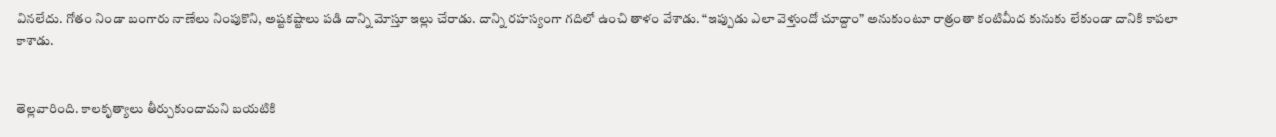వినలేదు. గోతం నిండా బంగారు నాణేలు నింపుకొని, అష్టకష్టాలు పడి దాన్ని మోస్తూ ఇల్లు చేరాడు. దాన్ని రహస్యంగా గదిలో ఉంచి తాళం వేశాడు. “ఇప్పుడు ఎలా వెళ్తుందో చూద్దాం” అనుకుంటూ రాత్రంతా కంటిమీద కునుకు లేకుండా దానికి కాపలా కాశాడు.


తెల్లవారింది. కాలకృత్యాలు తీర్చుకుందామని బయటికి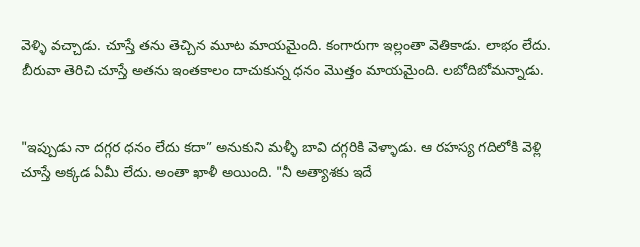వెళ్ళి వచ్చాడు. చూస్తే తను తెచ్చిన మూట మాయమైంది. కంగారుగా ఇల్లంతా వెతికాడు. లాభం లేదు. బీరువా తెరిచి చూస్తే అతను ఇంతకాలం దాచుకున్న ధనం మొత్తం మాయమైంది. లబోదిబోమన్నాడు.


"ఇప్పుడు నా దగ్గర ధనం లేదు కదా” అనుకుని మళ్ళీ బావి దగ్గరికి వెళ్ళాడు. ఆ రహస్య గదిలోకి వెళ్లి చూస్తే అక్కడ ఏమీ లేదు. అంతా ఖాళీ అయింది. "నీ అత్యాశకు ఇదే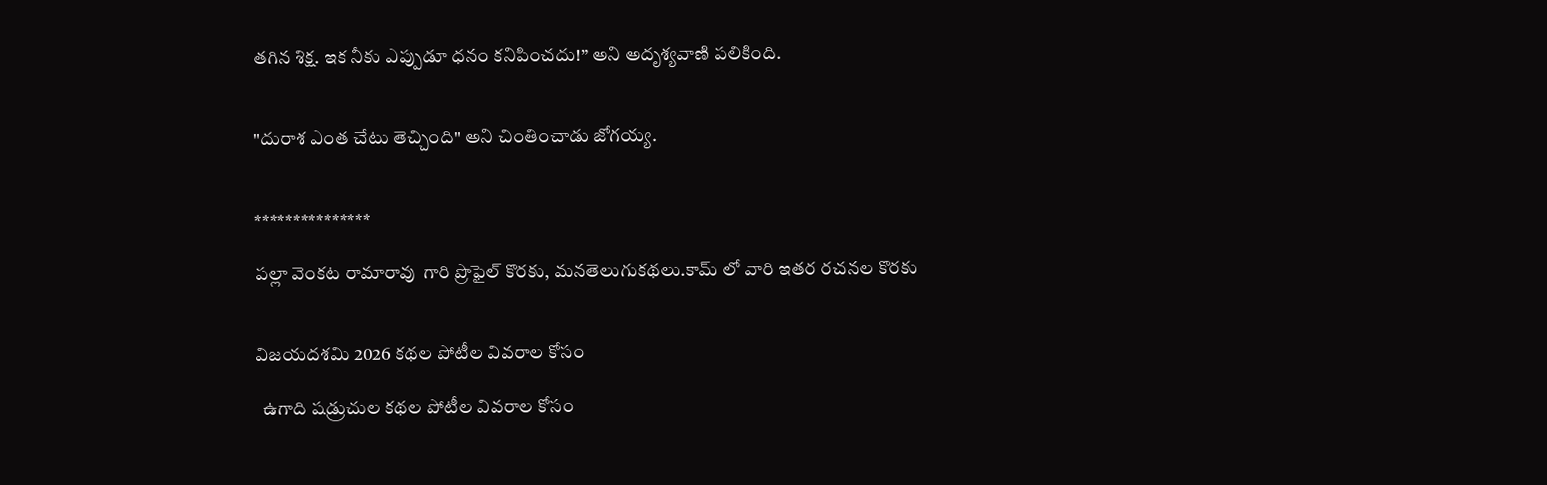తగిన శిక్ష. ఇక నీకు ఎప్పుడూ ధనం కనిపించదు!” అని అదృశ్యవాణి పలికింది.


"దురాశ ఎంత చేటు తెచ్చింది" అని చింతించాడు జోగయ్య.


***************

పల్లా వెంకట రామారావు  గారి ప్రొఫైల్ కొరకు, మనతెలుగుకథలు.కామ్ లో వారి ఇతర రచనల కొరకు


విజయదశమి 2026 కథల పోటీల వివరాల కోసం

  ఉగాది షడ్రుచుల కథల పోటీల వివరాల కోసం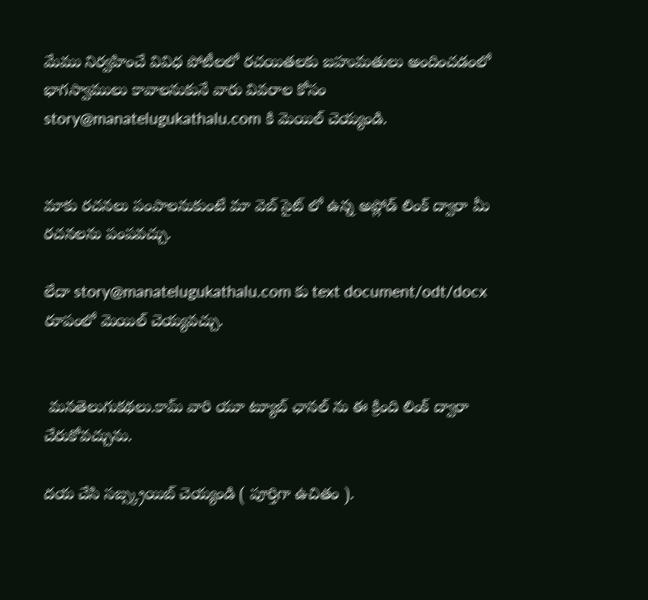మేము నిర్వహించే వివిధ పోటీలలో రచయితలకు బహుమతులు అందించడంలో భాగస్వాములు కావాలనుకునే వారు వివరాల కోసం story@manatelugukathalu.com కి మెయిల్ చెయ్యండి.


మాకు రచనలు పంపాలనుకుంటే మా వెబ్ సైట్ లో ఉన్న అప్లోడ్ లింక్ ద్వారా మీ రచనలను పంపవచ్చు.

లేదా story@manatelugukathalu.com కు text document/odt/docx రూపంలో మెయిల్ చెయ్యవచ్చు.


 మనతెలుగుకథలు.కామ్ వారి యూ ట్యూబ్ ఛానల్ ను ఈ క్రింది లింక్ ద్వారా చేరుకోవచ్చును.

దయ చేసి సబ్స్క్రయిబ్ చెయ్యండి ( పూర్తిగా ఉచితం ).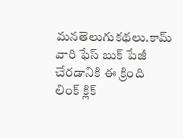మనతెలుగుకథలు.కామ్ వారి ఫేస్ బుక్ పేజీ చేరడానికి ఈ క్రింది లింక్ క్లిక్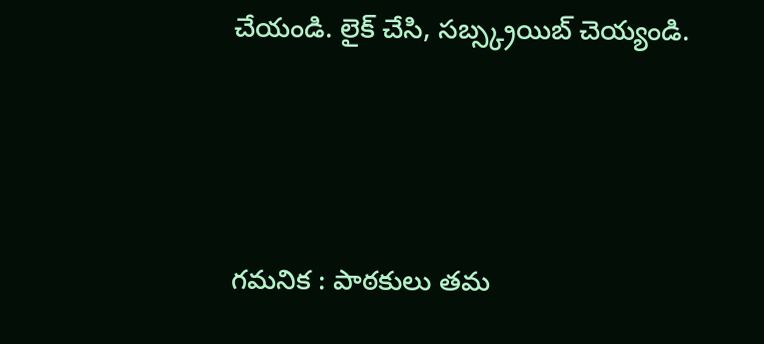చేయండి. లైక్ చేసి, సబ్స్క్రయిబ్ చెయ్యండి.



గమనిక : పాఠకులు తమ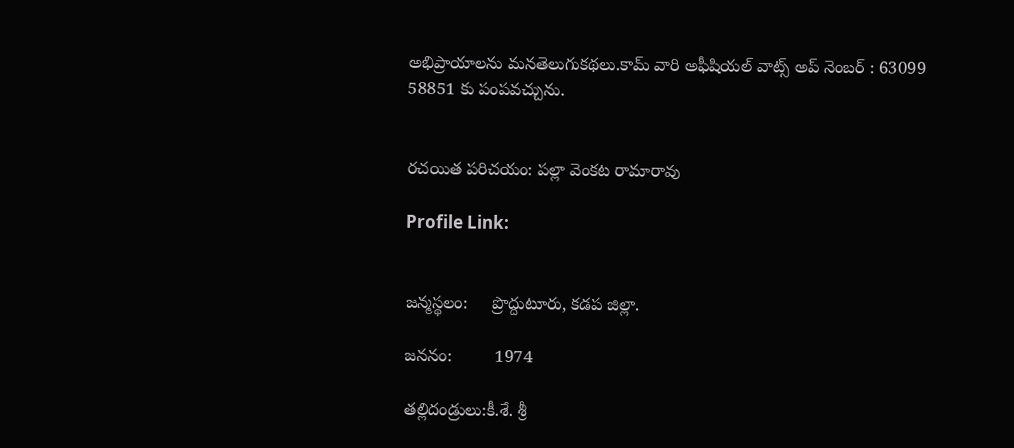అభిప్రాయాలను మనతెలుగుకథలు.కామ్ వారి అఫీషియల్ వాట్స్ అప్ నెంబర్ : 63099 58851 కు పంపవచ్చును.


రచయిత పరిచయం: పల్లా వెంకట రామారావు

Profile Link:


జన్మస్థలం:     ప్రొద్దుటూరు, కడప జిల్లా.

జననం:         1974

తల్లిదండ్రులు:కీ.శే. శ్రీ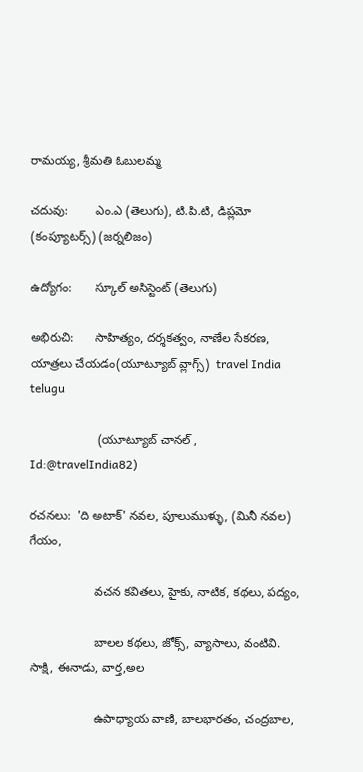రామయ్య, శ్రీమతి ఓబులమ్మ

చదువు:        ఎం.ఎ (తెలుగు), టి.పి.టి, డిప్లమో (కంప్యూటర్స్) (జర్నలిజం)

ఉద్యోగం:       స్కూల్ అసిస్టెంట్ (తెలుగు)

అభిరుచి:      సాహిత్యం, దర్శకత్వం, నాణేల సేకరణ, యాత్రలు చేయడం(యూట్యూబ్ వ్లాగ్స్)  travel India telugu

                    (యూట్యూబ్ చానల్ , Id:@travelIndia82)

రచనలు:  'ది అటాక్' నవల, పూలుముళ్ళు, (మినీ నవల) గేయం,

                   వచన కవితలు, హైకు, నాటిక, కథలు, పద్యం,

                   బాలల కథలు, జోక్స్, వ్యాసాలు, వంటివి. సాక్షి, ఈనాడు, వార్త,అల

                   ఉపాధ్యాయ వాణి, బాలభారతం, చంద్రబాల,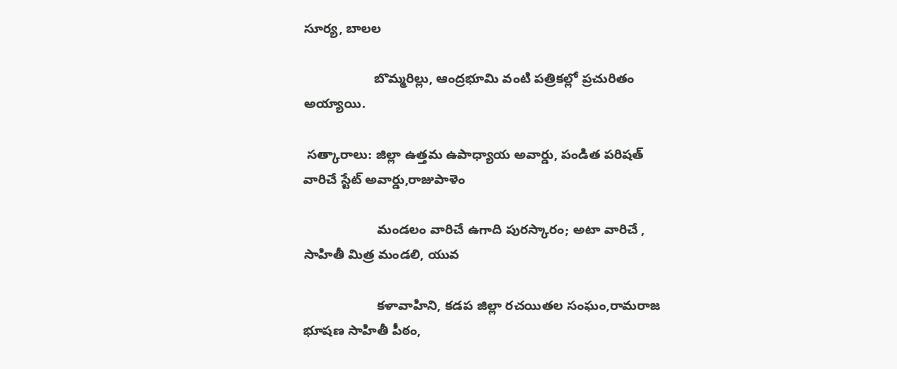సూర్య, బాలల

                   బొమ్మరిల్లు, ఆంద్రభూమి వంటి పత్రికల్లో ప్రచురితం అయ్యాయి.

 సత్కారాలు: జిల్లా ఉత్తమ ఉపాధ్యాయ అవార్డు, పండిత పరిషత్ వారిచే స్టేట్ అవార్డు,రాజుపాళెం

                    మండలం వారిచే ఉగాది పురస్కారం; అటా వారిచే , సాహితీ మిత్ర మండలి, యువ

                    కళావాహిని, కడప జిల్లా రచయితల సంఘం,రామరాజ భూషణ సాహితీ పీఠం,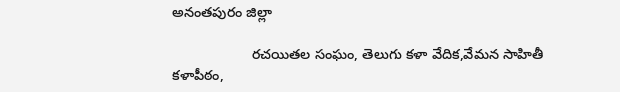అనంతపురం జిల్లా

                    రచయితల సంఘం, తెలుగు కళా వేదిక,వేమన సాహితీ కళాపీఠం,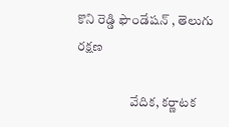కొని రెడ్డి ఫౌండేషన్ , తెలుగు రక్షణ

                    వేదిక, కర్ణాటక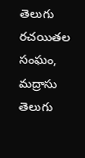తెలుగు రచయితల సంఘం, మద్రాసు తెలుగు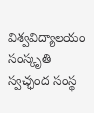విశ్వవిద్యాలయం సంస్కృతి స్వచ్ఛంద సంస్థ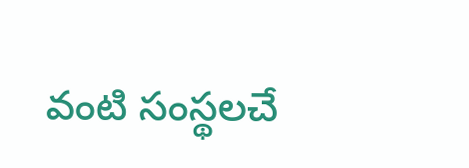వంటి సంస్థలచే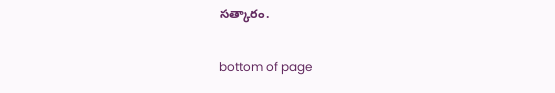సత్కారం.

bottom of page